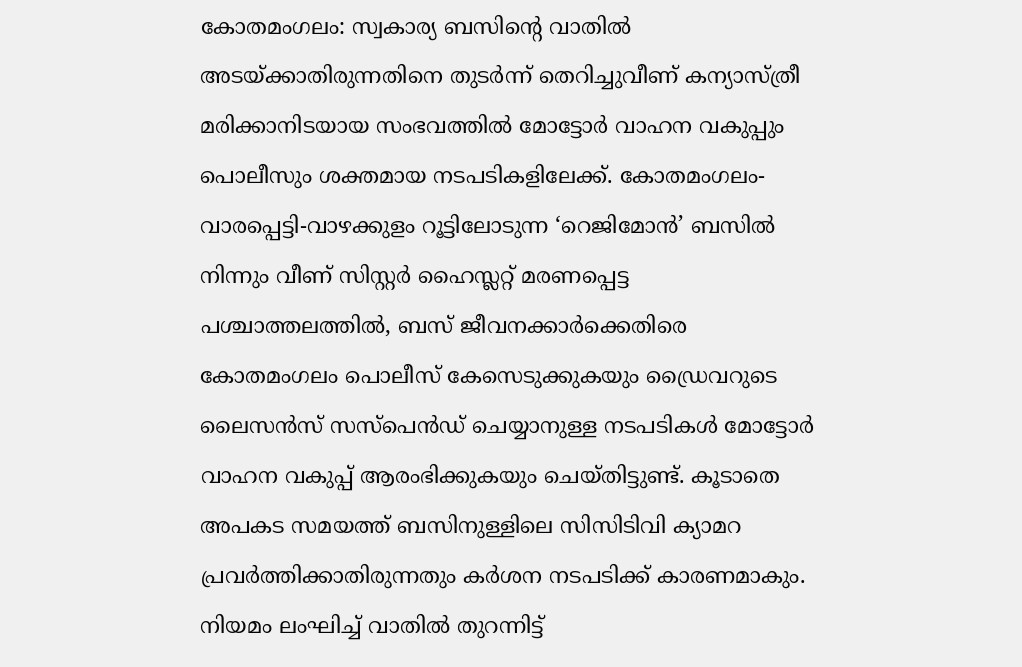കോതമംഗലം: സ്വകാര്യ ബസിന്റെ വാതിൽ അടയ്ക്കാതിരുന്നതിനെ തുടർന്ന് തെറിച്ചുവീണ് കന്യാസ്ത്രീ മരിക്കാനിടയായ സംഭവത്തിൽ മോട്ടോർ വാഹന വകുപ്പും പൊലീസും ശക്തമായ നടപടികളിലേക്ക്. കോതമംഗലം-വാരപ്പെട്ടി-വാഴക്കുളം റൂട്ടിലോടുന്ന ‘റെജിമോൻ’ ബസിൽ നിന്നും വീണ് സിസ്റ്റർ ഹൈസ്ലറ്റ് മരണപ്പെട്ട പശ്ചാത്തലത്തിൽ, ബസ് ജീവനക്കാർക്കെതിരെ കോതമംഗലം പൊലീസ് കേസെടുക്കുകയും ഡ്രൈവറുടെ ലൈസൻസ് സസ്പെൻഡ് ചെയ്യാനുള്ള നടപടികൾ മോട്ടോർ വാഹന വകുപ്പ് ആരംഭിക്കുകയും ചെയ്തിട്ടുണ്ട്. കൂടാതെ അപകട സമയത്ത് ബസിനുള്ളിലെ സിസിടിവി ക്യാമറ പ്രവർത്തിക്കാതിരുന്നതും കർശന നടപടിക്ക് കാരണമാകും.
നിയമം ലംഘിച്ച് വാതിൽ തുറന്നിട്ട്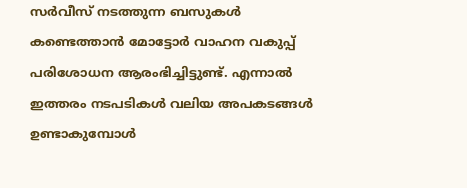സർവീസ് നടത്തുന്ന ബസുകൾ കണ്ടെത്താൻ മോട്ടോർ വാഹന വകുപ്പ് പരിശോധന ആരംഭിച്ചിട്ടുണ്ട്. എന്നാൽ ഇത്തരം നടപടികൾ വലിയ അപകടങ്ങൾ ഉണ്ടാകുമ്പോൾ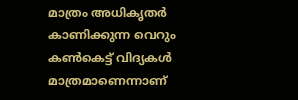മാത്രം അധികൃതർ കാണിക്കുന്ന വെറും കൺകെട്ട് വിദ്യകൾ മാത്രമാണെന്നാണ്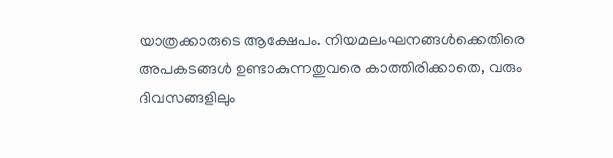യാത്രക്കാരുടെ ആക്ഷേപം. നിയമലംഘനങ്ങൾക്കെതിരെ അപകടങ്ങൾ ഉണ്ടാകുന്നതുവരെ കാത്തിരിക്കാതെ, വരും ദിവസങ്ങളിലും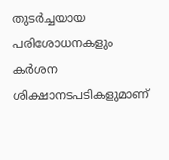തുടർച്ചയായ പരിശോധനകളും കർശന ശിക്ഷാനടപടികളുമാണ്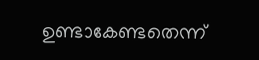ഉണ്ടാകേണ്ടതെന്ന്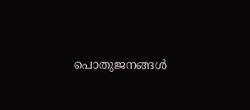പൊതുജനങ്ങൾ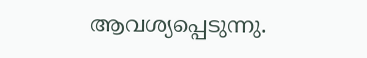ആവശ്യപ്പെടുന്നു.